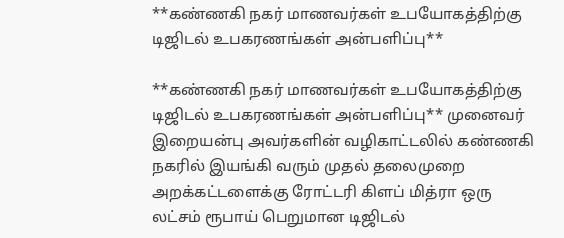**கண்ணகி நகர் மாணவர்கள் உபயோகத்திற்கு டிஜிடல் உபகரணங்கள் அன்பளிப்பு**

**கண்ணகி நகர் மாணவர்கள் உபயோகத்திற்கு டிஜிடல் உபகரணங்கள் அன்பளிப்பு** முனைவர் இறையன்பு அவர்களின் வழிகாட்டலில் கண்ணகி நகரில் இயங்கி வரும் முதல் தலைமுறை அறக்கட்டளைக்கு ரோட்டரி கிளப் மித்ரா ஒரு லட்சம் ரூபாய் பெறுமான டிஜிடல்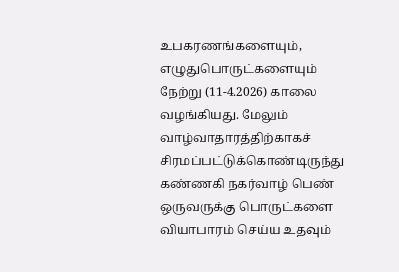உபகரணங்களையும், எழுதுபொருட்களையும் நேற்று (11-4.2026) காலை வழங்கியது. மேலும் வாழ்வாதாரத்திற்காகச் சிரமப்பட்டுக்கொண்டிருந்து கண்ணகி நகர்வாழ் பெண் ஒருவருக்கு பொருட்களை வியாபாரம் செய்ய உதவும்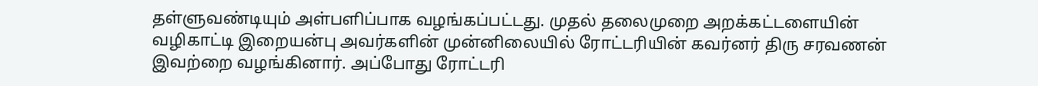தள்ளுவண்டியும் அள்பளிப்பாக வழங்கப்பட்டது. முதல் தலைமுறை அறக்கட்டளையின் வழிகாட்டி இறையன்பு அவர்களின் முன்னிலையில் ரோட்டரியின் கவர்னர் திரு சரவணன் இவற்றை வழங்கினார். அப்போது ரோட்டரி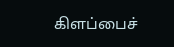கிளப்பைச்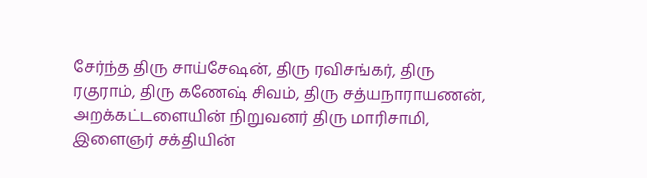சேர்ந்த திரு சாய்சேஷன், திரு ரவிசங்கர், திரு ரகுராம், திரு கணேஷ் சிவம், திரு சத்யநாராயணன், அறக்கட்டளையின் நிறுவனர் திரு மாரிசாமி, இளைஞர் சக்தியின்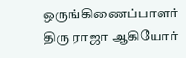ஒருங்கிணைப்பாளர் திரு ராஜா ஆகியோர்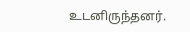உடனிருந்தனர்.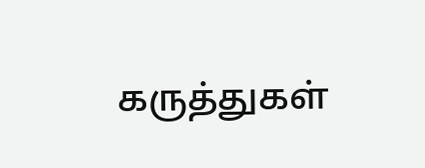கருத்துகள்